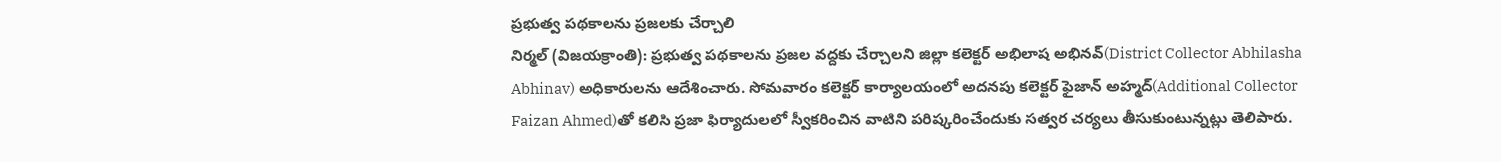ప్రభుత్వ పథకాలను ప్రజలకు చేర్చాలి
నిర్మల్ (విజయక్రాంతి): ప్రభుత్వ పథకాలను ప్రజల వద్దకు చేర్చాలని జిల్లా కలెక్టర్ అభిలాష అభినవ్(District Collector Abhilasha Abhinav) అధికారులను ఆదేశించారు. సోమవారం కలెక్టర్ కార్యాలయంలో అదనపు కలెక్టర్ ఫైజాన్ అహ్మద్(Additional Collector Faizan Ahmed)తో కలిసి ప్రజా ఫిర్యాదులలో స్వీకరించిన వాటిని పరిష్కరించేందుకు సత్వర చర్యలు తీసుకుంటున్నట్లు తెలిపారు.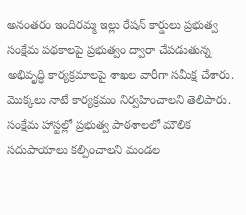అనంతరం ఇందిరమ్మ ఇల్లు రేషన్ కార్డులు ప్రభుత్వ సంక్షేమ పథకాలపై ప్రభుత్వం ద్వారా చేపడుతున్న అభివృద్ధి కార్యక్రమాలపై శాఖల వారీగా సమీక్ష చేశారు. మొక్కలు నాటే కార్యక్రమం నిర్వహించాలని తెలిపారు. సంక్షేమ హాస్టల్లో ప్రభుత్వ పాఠశాలలో మౌలిక సదుపాయాలు కల్పించాలని మండల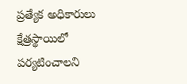ప్రత్యేక అధికారులు క్షేత్రస్థాయిలో పర్యటించాలని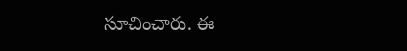సూచించారు. ఈ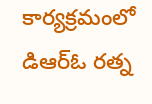కార్యక్రమంలో డిఆర్ఓ రత్న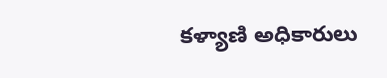కళ్యాణి అధికారులు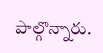పాల్గొన్నారు.